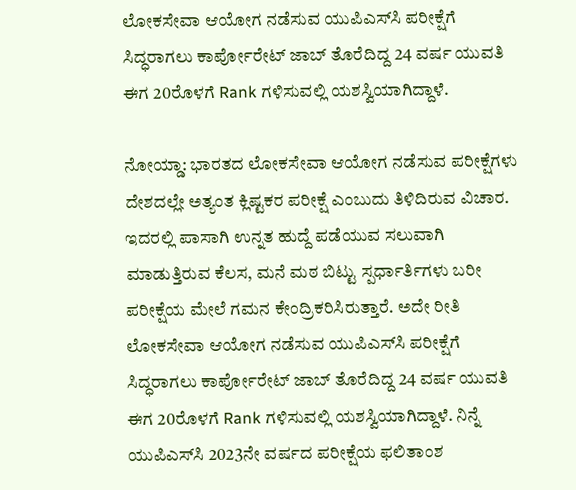ಲೋಕಸೇವಾ ಆಯೋಗ ನಡೆಸುವ ಯುಪಿಎಸ್‌ಸಿ ಪರೀಕ್ಷೆಗೆ ಸಿದ್ಧರಾಗಲು ಕಾರ್ಪೋರೇಟ್ ಜಾಬ್‌ ತೊರೆದಿದ್ದ 24 ವರ್ಷ ಯುವತಿ ಈಗ 20ರೊಳಗೆ Rank ಗಳಿಸುವಲ್ಲಿ ಯಶಸ್ವಿಯಾಗಿದ್ದಾಳೆ.

ನೋಯ್ಡಾ: ಭಾರತದ ಲೋಕಸೇವಾ ಆಯೋಗ ನಡೆಸುವ ಪರೀಕ್ಷೆಗಳು ದೇಶದಲ್ಲೇ ಅತ್ಯಂತ ಕ್ಲಿಷ್ಟಕರ ಪರೀಕ್ಷೆ ಎಂಬುದು ತಿಳಿದಿರುವ ವಿಚಾರ. ಇದರಲ್ಲಿ ಪಾಸಾಗಿ ಉನ್ನತ ಹುದ್ದೆ ಪಡೆಯುವ ಸಲುವಾಗಿ ಮಾಡುತ್ತಿರುವ ಕೆಲಸ, ಮನೆ ಮಠ ಬಿಟ್ಟು ಸ್ಪರ್ಧಾರ್ತಿಗಳು ಬರೀ ಪರೀಕ್ಷೆಯ ಮೇಲೆ ಗಮನ ಕೇಂದ್ರಿಕರಿಸಿರುತ್ತಾರೆ. ಅದೇ ರೀತಿ ಲೋಕಸೇವಾ ಆಯೋಗ ನಡೆಸುವ ಯುಪಿಎಸ್‌ಸಿ ಪರೀಕ್ಷೆಗೆ ಸಿದ್ಧರಾಗಲು ಕಾರ್ಪೋರೇಟ್ ಜಾಬ್‌ ತೊರೆದಿದ್ದ 24 ವರ್ಷ ಯುವತಿ ಈಗ 20ರೊಳಗೆ Rank ಗಳಿಸುವಲ್ಲಿ ಯಶಸ್ವಿಯಾಗಿದ್ದಾಳೆ. ನಿನ್ನೆ ಯುಪಿಎಸ್‌ಸಿ 2023ನೇ ವರ್ಷದ ಪರೀಕ್ಷೆಯ ಫಲಿತಾಂಶ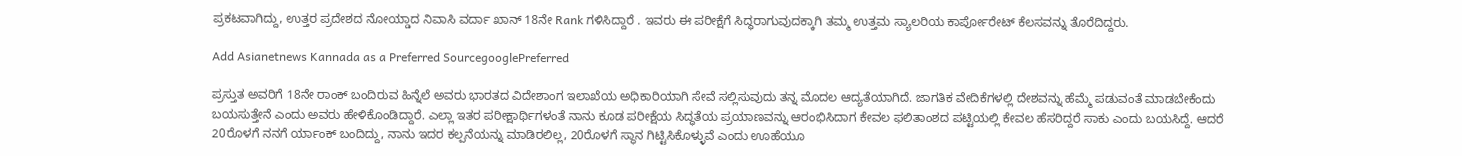ಪ್ರಕಟವಾಗಿದ್ದು, ಉತ್ತರ ಪ್ರದೇಶದ ನೋಯ್ಡಾದ ನಿವಾಸಿ ವರ್ದಾ ಖಾನ್‌ 18ನೇ Rank ಗಳಿಸಿದ್ದಾರೆ . ಇವರು ಈ ಪರೀಕ್ಷೆಗೆ ಸಿದ್ಧರಾಗುವುದಕ್ಕಾಗಿ ತಮ್ಮ ಉತ್ತಮ ಸ್ಯಾಲರಿಯ ಕಾರ್ಪೋರೇಟ್ ಕೆಲಸವನ್ನು ತೊರೆದಿದ್ದರು.

Add Asianetnews Kannada as a Preferred SourcegooglePreferred

ಪ್ರಸ್ತುತ ಅವರಿಗೆ 18ನೇ ರಾಂಕ್ ಬಂದಿರುವ ಹಿನ್ನೆಲೆ ಅವರು ಭಾರತದ ವಿದೇಶಾಂಗ ಇಲಾಖೆಯ ಅಧಿಕಾರಿಯಾಗಿ ಸೇವೆ ಸಲ್ಲಿಸುವುದು ತನ್ನ ಮೊದಲ ಆದ್ಯತೆಯಾಗಿದೆ. ಜಾಗತಿಕ ವೇದಿಕೆಗಳಲ್ಲಿ ದೇಶವನ್ನು ಹೆಮ್ಮೆ ಪಡುವಂತೆ ಮಾಡಬೇಕೆಂದು ಬಯಸುತ್ತೇನೆ ಎಂದು ಅವರು ಹೇಳಿಕೊಂಡಿದ್ದಾರೆ. ಎಲ್ಲಾ ಇತರ ಪರೀಕ್ಷಾರ್ಥಿಗಳಂತೆ ನಾನು ಕೂಡ ಪರೀಕ್ಷೆಯ ಸಿದ್ಧತೆಯ ಪ್ರಯಾಣವನ್ನು ಆರಂಭಿಸಿದಾಗ ಕೇವಲ ಫಲಿತಾಂಶದ ಪಟ್ಟಿಯಲ್ಲಿ ಕೇವಲ ಹೆಸರಿದ್ದರೆ ಸಾಕು ಎಂದು ಬಯಸಿದ್ದೆ. ಆದರೆ 20ರೊಳಗೆ ನನಗೆ ರ್ಯಾಂಕ್ ಬಂದಿದ್ದು, ನಾನು ಇದರ ಕಲ್ಪನೆಯನ್ನು ಮಾಡಿರಲಿಲ್ಲ, 20ರೊಳಗೆ ಸ್ಥಾನ ಗಿಟ್ಟಿಸಿಕೊಳ್ಳುವೆ ಎಂದು ಊಹೆಯೂ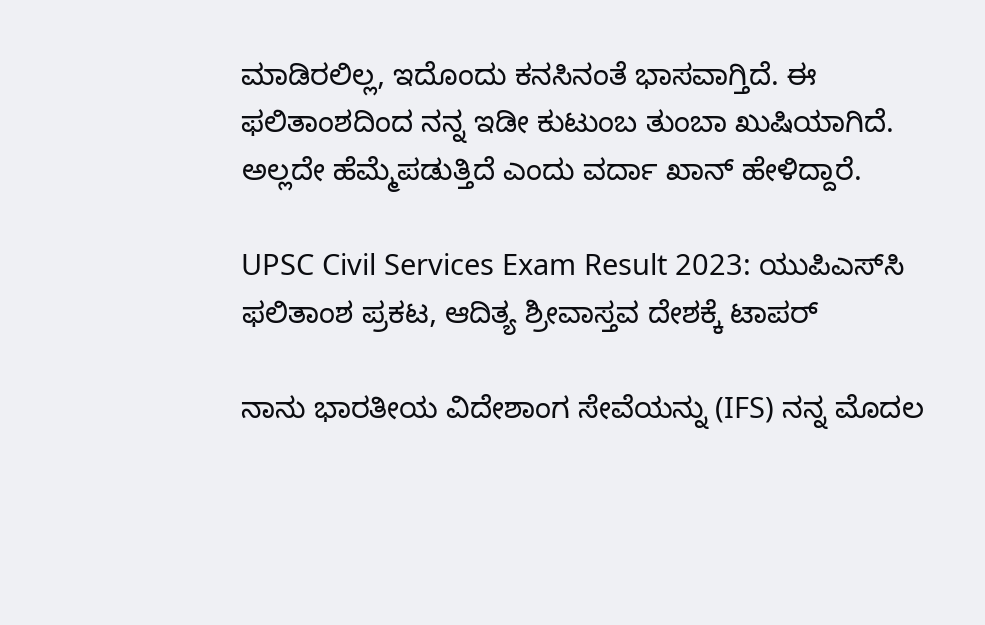ಮಾಡಿರಲಿಲ್ಲ, ಇದೊಂದು ಕನಸಿನಂತೆ ಭಾಸವಾಗ್ತಿದೆ. ಈ ಫಲಿತಾಂಶದಿಂದ ನನ್ನ ಇಡೀ ಕುಟುಂಬ ತುಂಬಾ ಖುಷಿಯಾಗಿದೆ. ಅಲ್ಲದೇ ಹೆಮ್ಮೆಪಡುತ್ತಿದೆ ಎಂದು ವರ್ದಾ ಖಾನ್ ಹೇಳಿದ್ದಾರೆ.

UPSC Civil Services Exam Result 2023: ಯುಪಿಎಸ್‌ಸಿ ಫಲಿತಾಂಶ ಪ್ರಕಟ, ಆದಿತ್ಯ ಶ್ರೀವಾಸ್ತವ ದೇಶಕ್ಕೆ ಟಾಪರ್

ನಾನು ಭಾರತೀಯ ವಿದೇಶಾಂಗ ಸೇವೆಯನ್ನು (IFS) ನನ್ನ ಮೊದಲ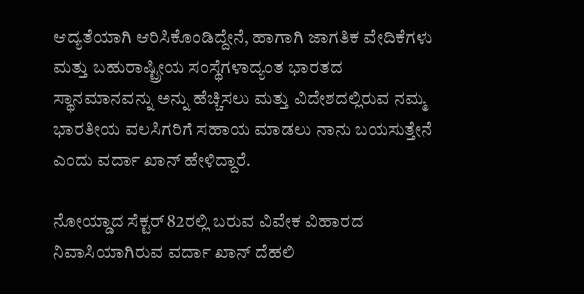ಆದ್ಯತೆಯಾಗಿ ಆರಿಸಿಕೊಂಡಿದ್ದೇನೆ, ಹಾಗಾಗಿ ಜಾಗತಿಕ ವೇದಿಕೆಗಳು ಮತ್ತು ಬಹುರಾಷ್ಟ್ರೀಯ ಸಂಸ್ಥೆಗಳಾದ್ಯಂತ ಭಾರತದ ಸ್ಥಾನಮಾನವನ್ನು ಅನ್ನು ಹೆಚ್ಚಿಸಲು ಮತ್ತು ವಿದೇಶದಲ್ಲಿರುವ ನಮ್ಮ ಭಾರತೀಯ ವಲಸಿಗರಿಗೆ ಸಹಾಯ ಮಾಡಲು ನಾನು ಬಯಸುತ್ತೇನೆ ಎಂದು ವರ್ದಾ ಖಾನ್ ಹೇಳಿದ್ದಾರೆ.

ನೋಯ್ಡಾದ ಸೆಕ್ಟರ್ 82ರಲ್ಲಿ ಬರುವ ವಿವೇಕ ವಿಹಾರದ ನಿವಾಸಿಯಾಗಿರುವ ವರ್ದಾ ಖಾನ್ ದೆಹಲಿ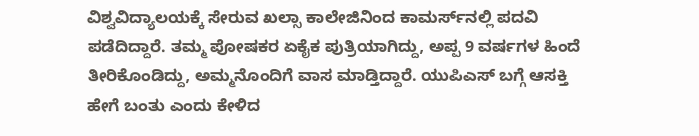ವಿಶ್ವವಿದ್ಯಾಲಯಕ್ಕೆ ಸೇರುವ ಖಲ್ಸಾ ಕಾಲೇಜಿನಿಂದ ಕಾಮರ್ಸ್‌ನಲ್ಲಿ ಪದವಿ ಪಡೆದಿದ್ದಾರೆ. ತಮ್ಮ ಪೋಷಕರ ಏಕೈಕ ಪುತ್ರಿಯಾಗಿದ್ದು, ಅಪ್ಪ 9 ವರ್ಷಗಳ ಹಿಂದೆ ತೀರಿಕೊಂಡಿದ್ದು, ಅಮ್ಮನೊಂದಿಗೆ ವಾಸ ಮಾಡ್ತಿದ್ದಾರೆ. ಯುಪಿಎಸ್‌ ಬಗ್ಗೆ ಆಸಕ್ತಿ ಹೇಗೆ ಬಂತು ಎಂದು ಕೇಳಿದ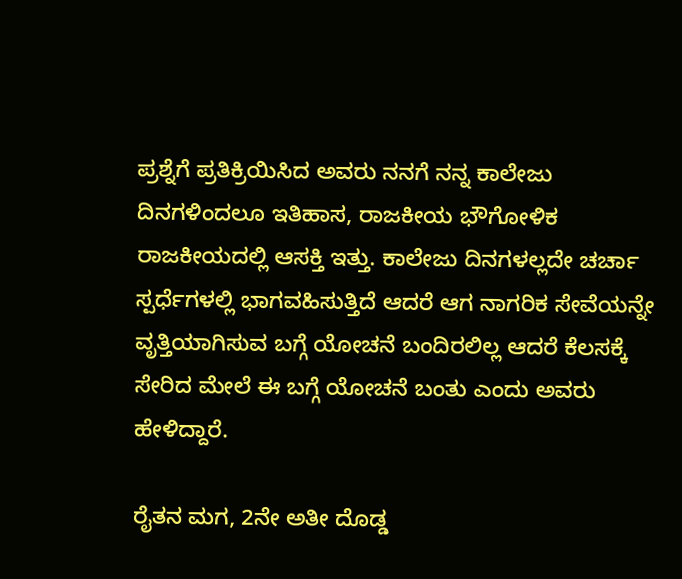ಪ್ರಶ್ನೆಗೆ ಪ್ರತಿಕ್ರಿಯಿಸಿದ ಅವರು ನನಗೆ ನನ್ನ ಕಾಲೇಜು ದಿನಗಳಿಂದಲೂ ಇತಿಹಾಸ, ರಾಜಕೀಯ ಭೌಗೋಳಿಕ ರಾಜಕೀಯದಲ್ಲಿ ಆಸಕ್ತಿ ಇತ್ತು. ಕಾಲೇಜು ದಿನಗಳಲ್ಲದೇ ಚರ್ಚಾ ಸ್ಪರ್ಧೆಗಳಲ್ಲಿ ಭಾಗವಹಿಸುತ್ತಿದೆ ಆದರೆ ಆಗ ನಾಗರಿಕ ಸೇವೆಯನ್ನೇ ವೃತ್ತಿಯಾಗಿಸುವ ಬಗ್ಗೆ ಯೋಚನೆ ಬಂದಿರಲಿಲ್ಲ ಆದರೆ ಕೆಲಸಕ್ಕೆ ಸೇರಿದ ಮೇಲೆ ಈ ಬಗ್ಗೆ ಯೋಚನೆ ಬಂತು ಎಂದು ಅವರು ಹೇಳಿದ್ದಾರೆ.

ರೈತನ ಮಗ, 2ನೇ ಅತೀ ದೊಡ್ಡ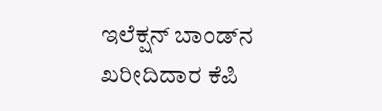ಇಲೆಕ್ಷನ್ ಬಾಂಡ್‌ನ ಖರೀದಿದಾರ ಕೆಪಿ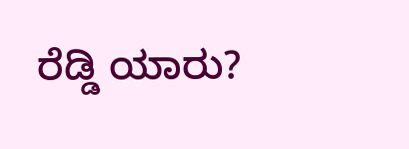ರೆಡ್ಡಿ ಯಾರು?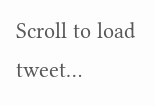Scroll to load tweet…